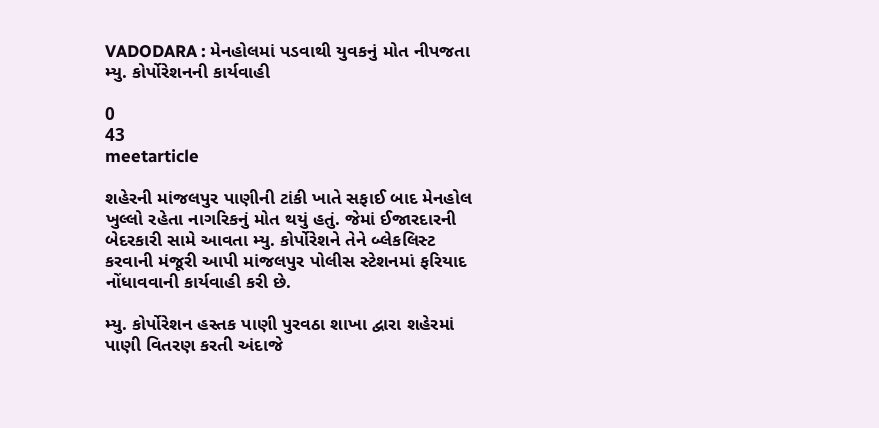VADODARA : મેનહોલમાં પડવાથી યુવકનું મોત નીપજતા મ્યુ. કોર્પોરેશનની કાર્યવાહી

0
43
meetarticle

શહેરની માંજલપુર પાણીની ટાંકી ખાતે સફાઈ બાદ મેનહોલ ખુલ્લો રહેતા નાગરિકનું મોત થયું હતું. જેમાં ઈજારદારની બેદરકારી સામે આવતા મ્યુ. કોર્પોરેશને તેને બ્લેકલિસ્ટ કરવાની મંજૂરી આપી માંજલપુર પોલીસ સ્ટેશનમાં ફરિયાદ નોંધાવવાની કાર્યવાહી કરી છે.

મ્યુ. કોર્પોરેશન હસ્તક પાણી પુરવઠા શાખા દ્વારા શહેરમાં પાણી વિતરણ કરતી અંદાજે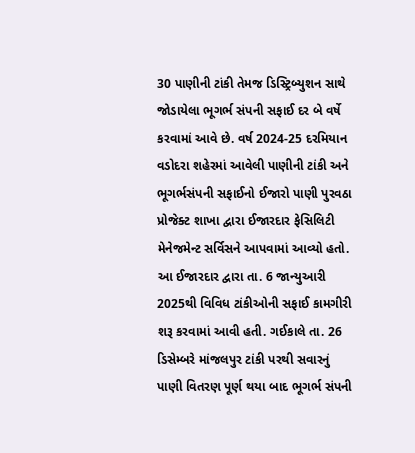30 પાણીની ટાંકી તેમજ ડિસ્ટ્રિબ્યુશન સાથે જોડાયેલા ભૂગર્ભ સંપની સફાઈ દર બે વર્ષે કરવામાં આવે છે. વર્ષ 2024-25 દરમિયાન વડોદરા શહેરમાં આવેલી પાણીની ટાંકી અને ભૂગર્ભસંપની સફાઈનો ઈજારો પાણી પુરવઠા પ્રોજેક્ટ શાખા દ્વારા ઈજારદાર ફેસિલિટી મેનેજમેન્ટ સર્વિસને આપવામાં આવ્યો હતો. આ ઈજારદાર દ્વારા તા. 6 જાન્યુઆરી 2025થી વિવિધ ટાંકીઓની સફાઈ કામગીરી શરૂ કરવામાં આવી હતી. ગઈકાલે તા. 26 ડિસેમ્બરે માંજલપુર ટાંકી પરથી સવારનું પાણી વિતરણ પૂર્ણ થયા બાદ ભૂગર્ભ સંપની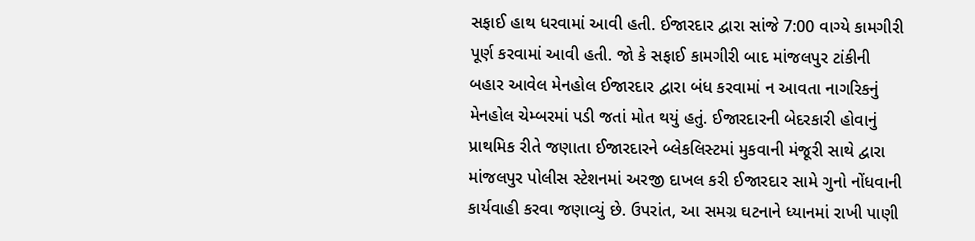સફાઈ હાથ ધરવામાં આવી હતી. ઈજારદાર દ્વારા સાંજે 7:00 વાગ્યે કામગીરી પૂર્ણ કરવામાં આવી હતી. જો કે સફાઈ કામગીરી બાદ માંજલપુર ટાંકીની બહાર આવેલ મેનહોલ ઈજારદાર દ્વારા બંધ કરવામાં ન આવતા નાગરિકનું મેનહોલ ચેમ્બરમાં પડી જતાં મોત થયું હતું. ઈજારદારની બેદરકારી હોવાનું પ્રાથમિક રીતે જણાતા ઈજારદારને બ્લેકલિસ્ટમાં મુકવાની મંજૂરી સાથે દ્વારા માંજલપુર પોલીસ સ્ટેશનમાં અરજી દાખલ કરી ઈજારદાર સામે ગુનો નોંધવાની કાર્યવાહી કરવા જણાવ્યું છે. ઉપરાંત, આ સમગ્ર ઘટનાને ધ્યાનમાં રાખી પાણી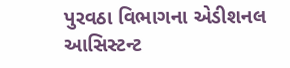પુરવઠા વિભાગના એડીશનલ આસિસ્ટન્ટ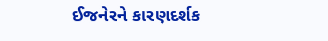ઈજનેરને કારણદર્શક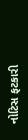નોટિસ ફટકારી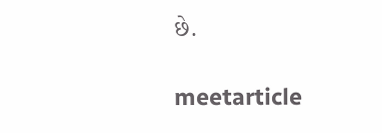છે.

meetarticle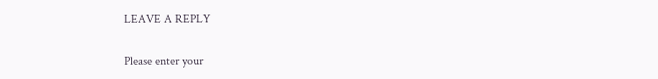LEAVE A REPLY

Please enter your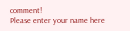comment!
Please enter your name here